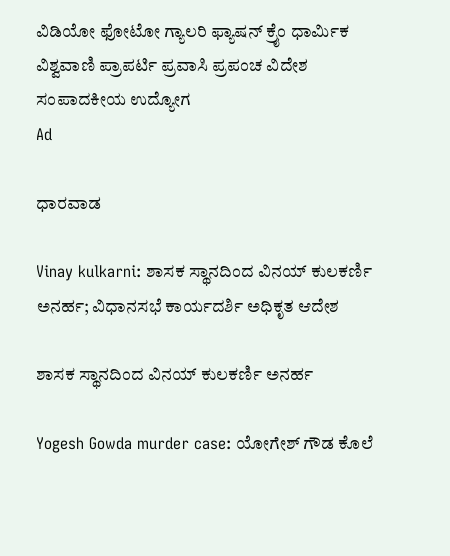ವಿಡಿಯೋ ಫೋಟೋ ಗ್ಯಾಲರಿ ಫ್ಯಾಷನ್ ಕ್ರೈಂ ಧಾರ್ಮಿಕ ವಿಶ್ವವಾಣಿ ಪ್ರಾಪರ್ಟಿ ಪ್ರವಾಸಿ ಪ್ರಪಂಚ ವಿದೇಶ ಸಂಪಾದಕೀಯ ಉದ್ಯೋಗ
Ad

ಧಾರವಾಡ

Vinay kulkarni: ಶಾಸಕ ಸ್ಥಾನದಿಂದ ವಿನಯ್ ಕುಲಕರ್ಣಿ ಅನರ್ಹ; ವಿಧಾನಸಭೆ ಕಾರ್ಯದರ್ಶಿ ಅಧಿಕೃತ ಆದೇಶ

ಶಾಸಕ ಸ್ಥಾನದಿಂದ ವಿನಯ್ ಕುಲಕರ್ಣಿ ಅನರ್ಹ

Yogesh Gowda murder case: ಯೋಗೇಶ್ ಗೌಡ ಕೊಲೆ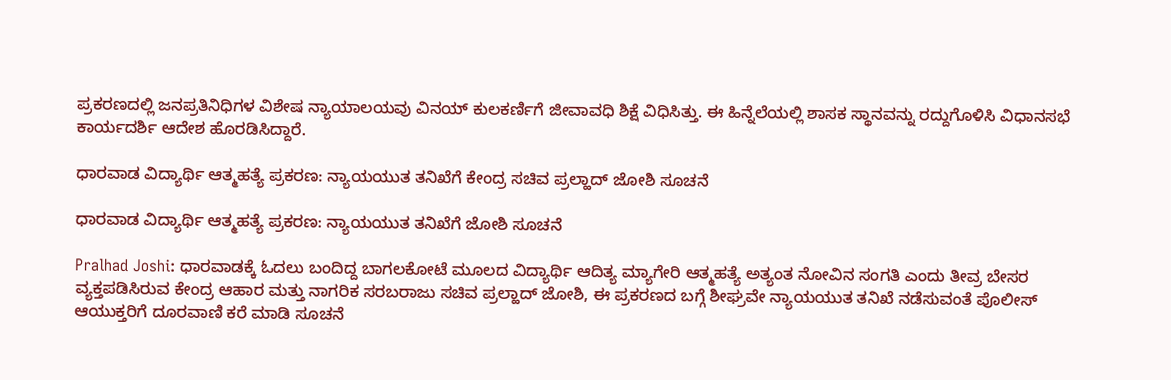ಪ್ರಕರಣದಲ್ಲಿ ಜನಪ್ರತಿನಿಧಿಗಳ ವಿಶೇಷ ನ್ಯಾಯಾಲಯವು ವಿನಯ್ ಕುಲಕರ್ಣಿಗೆ ಜೀವಾವಧಿ ಶಿಕ್ಷೆ ವಿಧಿಸಿತ್ತು. ಈ ಹಿನ್ನೆಲೆಯಲ್ಲಿ ಶಾಸಕ ಸ್ಥಾನವನ್ನು ರದ್ದುಗೊಳಿಸಿ ವಿಧಾನಸಭೆ ಕಾರ್ಯದರ್ಶಿ ಆದೇಶ ಹೊರಡಿಸಿದ್ದಾರೆ.

ಧಾರವಾಡ ವಿದ್ಯಾರ್ಥಿ ಆತ್ಮಹತ್ಯೆ ಪ್ರಕರಣ: ನ್ಯಾಯಯುತ ತನಿಖೆಗೆ‌ ಕೇಂದ್ರ ಸಚಿವ ಪ್ರಲ್ಹಾದ್ ಜೋಶಿ ಸೂಚನೆ

ಧಾರವಾಡ ವಿದ್ಯಾರ್ಥಿ ಆತ್ಮಹತ್ಯೆ ಪ್ರಕರಣ: ನ್ಯಾಯಯುತ ತನಿಖೆಗೆ‌ ಜೋಶಿ ಸೂಚನೆ

Pralhad Joshi: ಧಾರವಾಡಕ್ಕೆ ಓದಲು ಬಂದಿದ್ದ ಬಾಗಲಕೋಟೆ ಮೂಲದ ವಿದ್ಯಾರ್ಥಿ ಆದಿತ್ಯ ಮ್ಯಾಗೇರಿ ಆತ್ಮಹತ್ಯೆ ಅತ್ಯಂತ ನೋವಿನ ಸಂಗತಿ ಎಂದು ತೀವ್ರ ಬೇಸರ ವ್ಯಕ್ತಪಡಿಸಿರುವ ಕೇಂದ್ರ ಆಹಾರ ಮತ್ತು ನಾಗರಿಕ ಸರಬರಾಜು ಸಚಿವ ಪ್ರಲ್ಹಾದ್‌ ಜೋಶಿ, ಈ ಪ್ರಕರಣದ ಬಗ್ಗೆ ಶೀಘ್ರವೇ ನ್ಯಾಯಯುತ ತನಿಖೆ ನಡೆಸುವಂತೆ ಪೊಲೀಸ್ ಆಯುಕ್ತರಿಗೆ ದೂರವಾಣಿ ಕರೆ ಮಾಡಿ ಸೂಚನೆ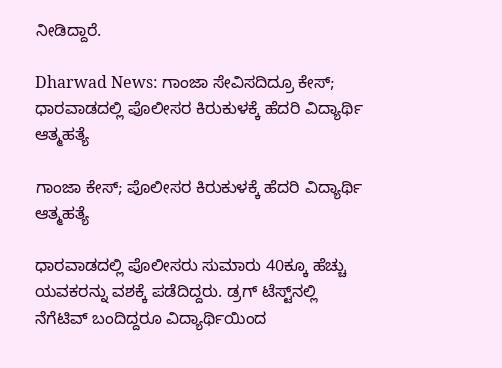ನೀಡಿದ್ದಾರೆ.

Dharwad News: ಗಾಂಜಾ ಸೇವಿಸದಿದ್ರೂ ಕೇಸ್‌; ಧಾರವಾಡದಲ್ಲಿ ಪೊಲೀಸರ ಕಿರುಕುಳಕ್ಕೆ ಹೆದರಿ ವಿದ್ಯಾರ್ಥಿ ಆತ್ಮಹತ್ಯೆ

ಗಾಂಜಾ ಕೇಸ್‌; ಪೊಲೀಸರ ಕಿರುಕುಳಕ್ಕೆ ಹೆದರಿ ವಿದ್ಯಾರ್ಥಿ ಆತ್ಮಹತ್ಯೆ

ಧಾರವಾಡದಲ್ಲಿ ಪೊಲೀಸರು ಸುಮಾರು 40ಕ್ಕೂ ಹೆಚ್ಚು ಯವಕರನ್ನು ವಶಕ್ಕೆ ಪಡೆದಿದ್ದರು. ಡ್ರಗ್‌ ಟೆಸ್ಟ್‌ನಲ್ಲಿ ನೆಗೆಟಿವ್ ಬಂದಿದ್ದರೂ ವಿದ್ಯಾರ್ಥಿಯಿಂದ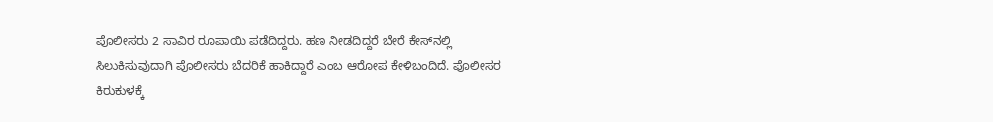ಪೊಲೀಸರು 2 ಸಾವಿರ ರೂಪಾಯಿ ಪಡೆದಿದ್ದರು. ಹಣ ನೀಡದಿದ್ದರೆ ಬೇರೆ ಕೇಸ್‌ನಲ್ಲಿ ಸಿಲುಕಿಸುವುದಾಗಿ ಪೊಲೀಸರು ಬೆದರಿಕೆ ಹಾಕಿದ್ದಾರೆ ಎಂಬ ಆರೋಪ ಕೇಳಿಬಂದಿದೆ. ಪೊಲೀಸರ ಕಿರುಕುಳಕ್ಕೆ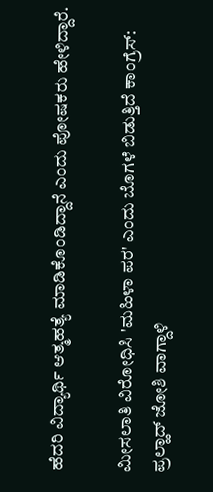ಹೆದರಿ ವಿದ್ಯಾರ್ಥಿ ಆತ್ಮಹತ್ಯೆ ಮಾಡಿಕೊಂಡಿದ್ದಾನೆ ಎಂದು ಪೋಷಕರು ಹೇಳಿದ್ದಾರೆ.

ಮೀಸಲಾತಿ ವಿರೋಧಿಸಿ 'ಮಹಿಳಾ ಪರ' ಎಂದು ಬೊಗಳೆ ಬಿಡುತ್ತಿದೆ ಕಾಂಗ್ರೆಸ್: ಪ್ರಲ್ಹಾದ್‌ ಜೋಶಿ ವಾಗ್ದಾಳಿ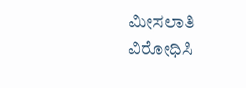ಮೀಸಲಾತಿ ವಿರೋಧಿಸಿ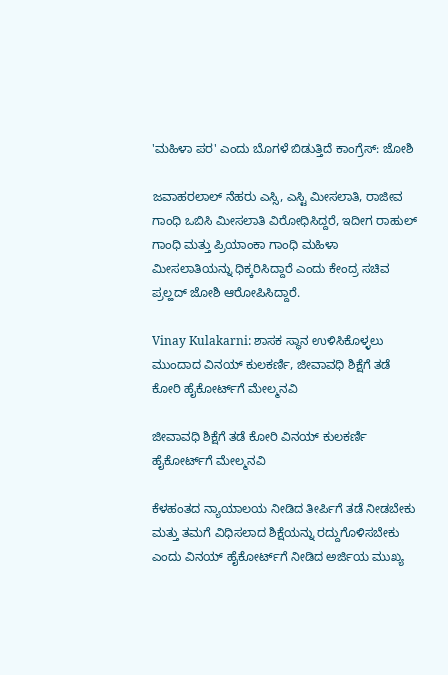'ಮಹಿಳಾ ಪರ' ಎಂದು ಬೊಗಳೆ ಬಿಡುತ್ತಿದೆ ಕಾಂಗ್ರೆಸ್: ಜೋಶಿ

ಜವಾಹರಲಾಲ್ ನೆಹರು ಎಸ್ಸಿ, ಎಸ್ಟಿ ಮೀಸಲಾತಿ, ರಾಜೀವ ಗಾಂಧಿ ಒಬಿಸಿ ಮೀಸಲಾತಿ ವಿರೋಧಿಸಿದ್ದರೆ, ಇದೀಗ ರಾಹುಲ್ ಗಾಂಧಿ ಮತ್ತು ಪ್ರಿಯಾಂಕಾ ಗಾಂಧಿ ಮಹಿಳಾ ಮೀಸಲಾತಿಯನ್ನು ಧಿಕ್ಕರಿಸಿದ್ದಾರೆ ಎಂದು ಕೇಂದ್ರ ಸಚಿವ ಪ್ರಲ್ಹದ್‌ ಜೋಶಿ ಆರೋಪಿಸಿದ್ದಾರೆ.

Vinay Kulakarni: ಶಾಸಕ ಸ್ಥಾನ ಉಳಿಸಿಕೊಳ್ಳಲು ಮುಂದಾದ ವಿನಯ್‌ ಕುಲಕರ್ಣಿ, ಜೀವಾವಧಿ ಶಿಕ್ಷೆಗೆ ತಡೆ ಕೋರಿ ಹೈಕೋರ್ಟ್‌ಗೆ ಮೇಲ್ಮನವಿ

ಜೀವಾವಧಿ ಶಿಕ್ಷೆಗೆ ತಡೆ ಕೋರಿ ವಿನಯ್‌ ಕುಲಕರ್ಣಿ ಹೈಕೋರ್ಟ್‌ಗೆ ಮೇಲ್ಮನವಿ

ಕೆಳಹಂತದ ನ್ಯಾಯಾಲಯ ನೀಡಿದ ತೀರ್ಪಿಗೆ ತಡೆ ನೀಡಬೇಕು ಮತ್ತು ತಮಗೆ ವಿಧಿಸಲಾದ ಶಿಕ್ಷೆಯನ್ನು ರದ್ದುಗೊಳಿಸಬೇಕು ಎಂದು ವಿನಯ್‌ ಹೈಕೋರ್ಟ್‌ಗೆ ನೀಡಿದ ಅರ್ಜಿಯ ಮುಖ್ಯ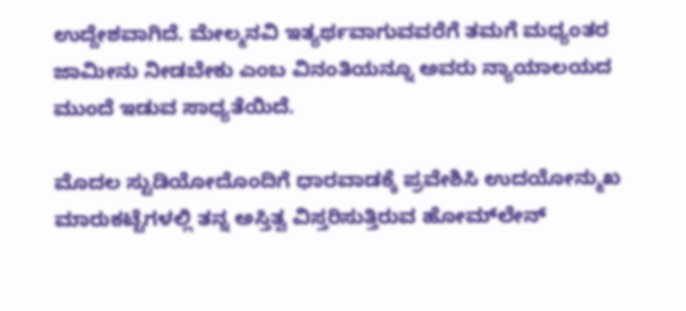ಉದ್ದೇಶವಾಗಿದೆ. ಮೇಲ್ಮನವಿ ಇತ್ಯರ್ಥವಾಗುವವರೆಗೆ ತಮಗೆ ಮಧ್ಯಂತರ ಜಾಮೀನು ನೀಡಬೇಕು ಎಂಬ ವಿನಂತಿಯನ್ನೂ ಅವರು ನ್ಯಾಯಾಲಯದ ಮುಂದೆ ಇಡುವ ಸಾಧ್ಯತೆಯಿದೆ.

ಮೊದಲ ಸ್ಟುಡಿಯೋದೊಂದಿಗೆ ಧಾರವಾಡಕ್ಕೆ ಪ್ರವೇಶಿಸಿ ಉದಯೋನ್ಮುಖ ಮಾರುಕಟ್ಟೆಗಳಲ್ಲಿ ತನ್ನ ಅಸ್ತಿತ್ವ ವಿಸ್ತರಿಸುತ್ತಿರುವ ಹೋಮ್‌ಲೇನ್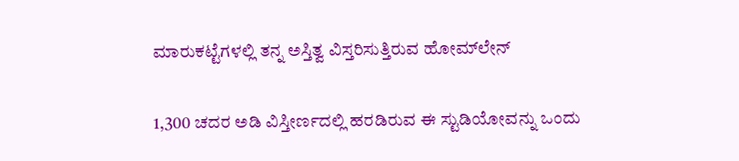ಮಾರುಕಟ್ಟೆಗಳಲ್ಲಿ ತನ್ನ ಅಸ್ತಿತ್ವ ವಿಸ್ತರಿಸುತ್ತಿರುವ ಹೋಮ್‌ಲೇನ್

1,300 ಚದರ ಅಡಿ ವಿಸ್ತೀರ್ಣದಲ್ಲಿ ಹರಡಿರುವ ಈ ಸ್ಟುಡಿಯೋವನ್ನು ಒಂದು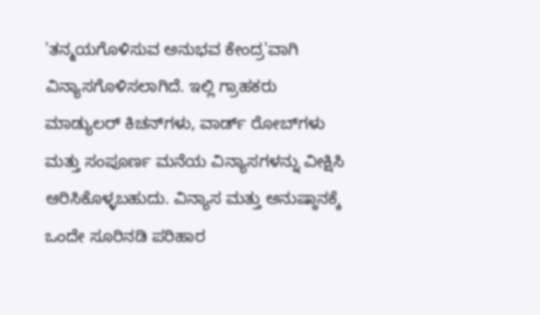'ತನ್ಮಯಗೊಳಿಸುವ ಅನುಭವ ಕೇಂದ್ರ'ವಾಗಿ ವಿನ್ಯಾಸಗೊಳಿಸಲಾಗಿದೆ. ಇಲ್ಲಿ ಗ್ರಾಹಕರು ಮಾಡ್ಯುಲರ್ ಕಿಚನ್‌ಗಳು, ವಾರ್ಡ್‌ ರೋಬ್‌ಗಳು ಮತ್ತು ಸಂಪೂರ್ಣ ಮನೆಯ ವಿನ್ಯಾಸಗಳನ್ನು ವೀಕ್ಷಿಸಿ ಆರಿಸಿಕೊಳ್ಳಬಹುದು. ವಿನ್ಯಾಸ ಮತ್ತು ಅನುಷ್ಠಾನಕ್ಕೆ ಒಂದೇ ಸೂರಿನಡಿ ಪರಿಹಾರ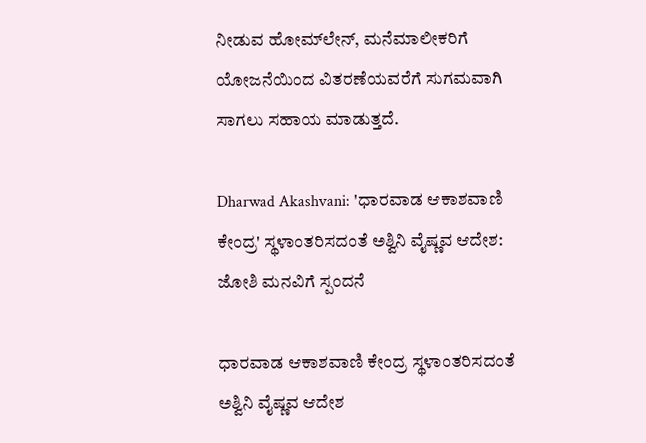ನೀಡುವ ಹೋಮ್‌ಲೇನ್, ಮನೆಮಾಲೀಕರಿಗೆ ಯೋಜನೆಯಿಂದ ವಿತರಣೆಯವರೆಗೆ ಸುಗಮವಾಗಿ ಸಾಗಲು ಸಹಾಯ ಮಾಡುತ್ತದೆ.

Dharwad Akashvani: 'ಧಾರವಾಡ ಆಕಾಶವಾಣಿ ಕೇಂದ್ರ' ಸ್ಥಳಾಂತರಿಸದಂತೆ ಅಶ್ವಿನಿ ವೈಷ್ಣವ ಆದೇಶ: ಜೋಶಿ ಮನವಿಗೆ ಸ್ಪಂದನೆ

ಧಾರವಾಡ ಆಕಾಶವಾಣಿ ಕೇಂದ್ರ ಸ್ಥಳಾಂತರಿಸದಂತೆ ಅಶ್ವಿನಿ ವೈಷ್ಣವ ಆದೇಶ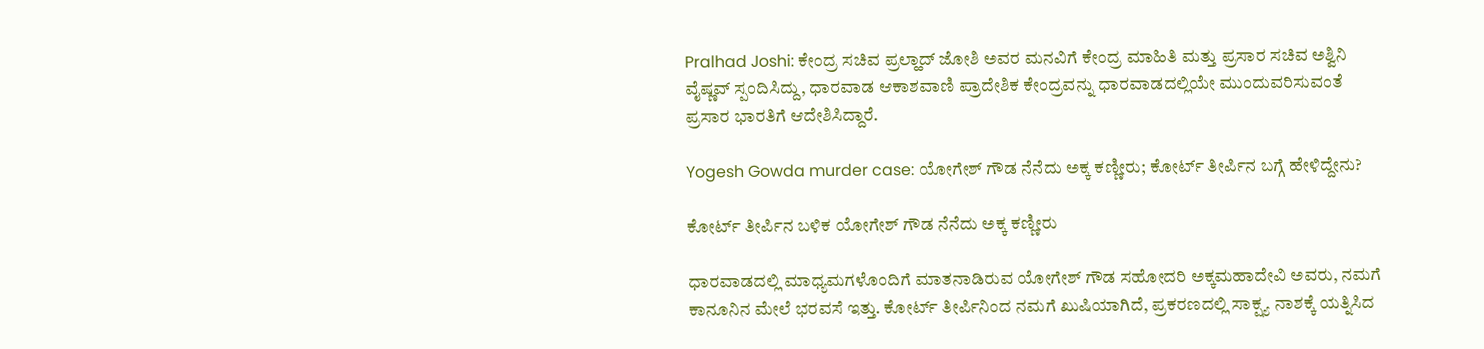Pralhad Joshi: ಕೇಂದ್ರ ಸಚಿವ ಪ್ರಲ್ಹಾದ್‌ ಜೋಶಿ ಅವರ ಮನವಿಗೆ ಕೇಂದ್ರ ಮಾಹಿತಿ ಮತ್ತು ಪ್ರಸಾರ ಸಚಿವ ಅಶ್ವಿನಿ ವೈಷ್ಣವ್ ಸ್ಪಂದಿಸಿದ್ದು, ಧಾರವಾಡ ಆಕಾಶವಾಣಿ ಪ್ರಾದೇಶಿಕ ಕೇಂದ್ರವನ್ನು ಧಾರವಾಡದಲ್ಲಿಯೇ ಮುಂದುವರಿಸುವಂತೆ ಪ್ರಸಾರ ಭಾರತಿಗೆ ಆದೇಶಿಸಿದ್ದಾರೆ.

Yogesh Gowda murder case: ಯೋಗೇಶ್‌ ಗೌಡ ನೆನೆದು ಅಕ್ಕ ಕಣ್ಣೀರು; ಕೋರ್ಟ್‌ ತೀರ್ಪಿನ ಬಗ್ಗೆ ಹೇಳಿದ್ದೇನು?

ಕೋರ್ಟ್‌ ತೀರ್ಪಿನ ಬಳಿಕ ಯೋಗೇಶ್‌ ಗೌಡ ನೆನೆದು ಅಕ್ಕ ಕಣ್ಣೀರು

ಧಾರವಾಡದಲ್ಲಿ ಮಾಧ್ಯಮಗಳೊಂದಿಗೆ ಮಾತನಾಡಿರುವ ಯೋಗೇಶ್‌ ಗೌಡ ಸಹೋದರಿ ಅಕ್ಕಮಹಾದೇವಿ ಅವರು, ನಮಗೆ ಕಾನೂನಿನ ಮೇಲೆ ಭರವಸೆ ಇತ್ತು. ಕೋರ್ಟ್‌ ತೀರ್ಪಿನಿಂದ ನಮಗೆ ಖುಷಿಯಾಗಿದೆ, ಪ್ರಕರಣದಲ್ಲಿ ಸಾಕ್ಷ್ಯ ನಾಶಕ್ಕೆ ಯತ್ನಿಸಿದ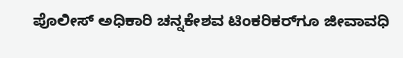ಪೊಲೀಸ್‌ ಅಧಿಕಾರಿ ಚನ್ನಕೇಶವ ಟಿಂಕರಿಕರ್‌ಗೂ ಜೀವಾವಧಿ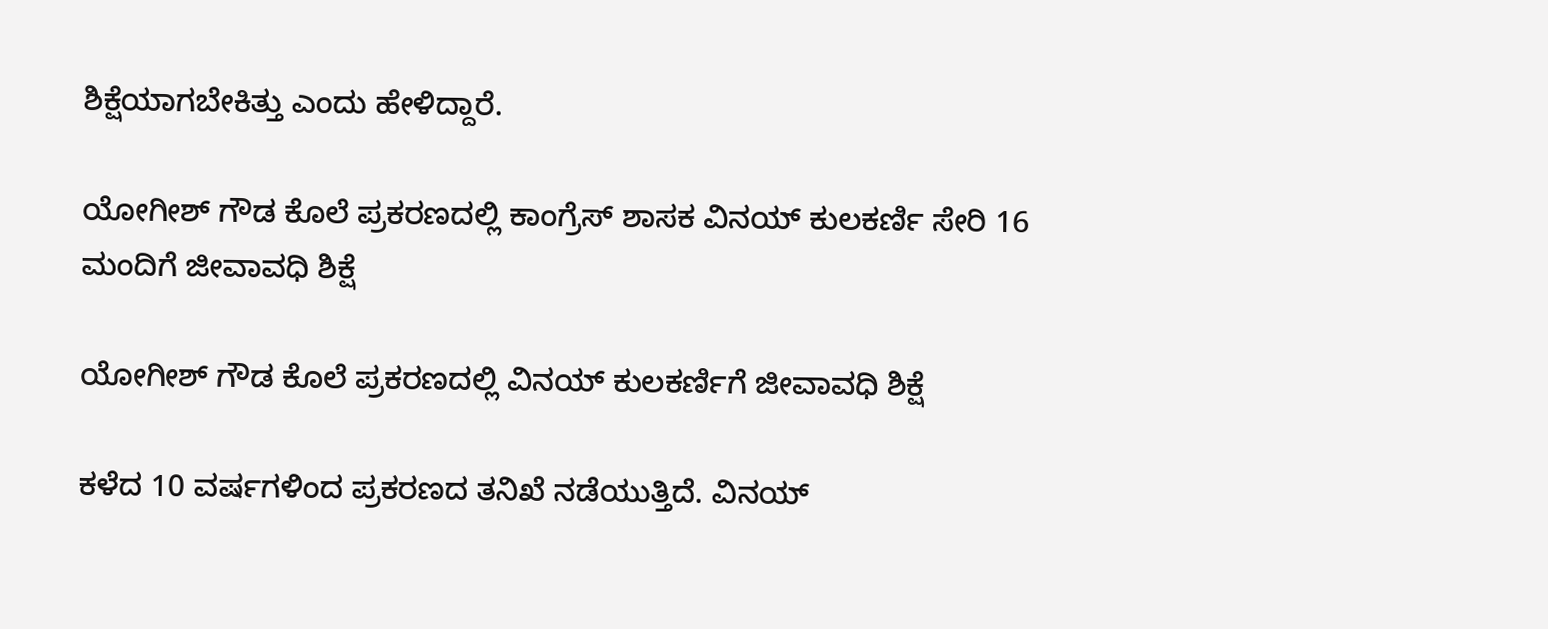ಶಿಕ್ಷೆಯಾಗಬೇಕಿತ್ತು ಎಂದು ಹೇಳಿದ್ದಾರೆ.

ಯೋಗೀಶ್‌ ಗೌಡ ಕೊಲೆ ಪ್ರಕರಣದಲ್ಲಿ ಕಾಂಗ್ರೆಸ್ ಶಾಸಕ ವಿನಯ್‌ ಕುಲಕರ್ಣಿ ಸೇರಿ 16 ಮಂದಿಗೆ ಜೀವಾವಧಿ ಶಿಕ್ಷೆ

ಯೋಗೀಶ್‌ ಗೌಡ ಕೊಲೆ ಪ್ರಕರಣದಲ್ಲಿ ವಿನಯ್‌ ಕುಲಕರ್ಣಿಗೆ ಜೀವಾವಧಿ ಶಿಕ್ಷೆ

ಕಳೆದ 10 ವರ್ಷಗಳಿಂದ ಪ್ರಕರಣದ ತನಿಖೆ ನಡೆಯುತ್ತಿದೆ. ವಿನಯ್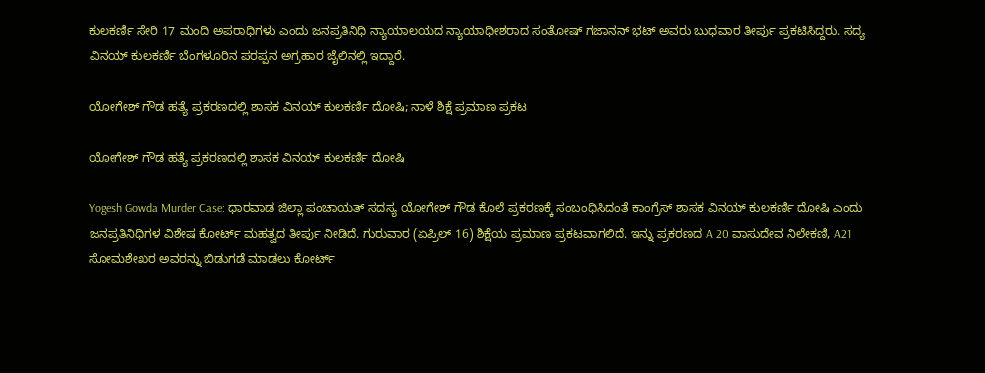ಕುಲಕರ್ಣಿ ಸೇರಿ 17 ಮಂದಿ ಅಪರಾಧಿಗಳು ಎಂದು ಜನಪ್ರತಿನಿಧಿ ನ್ಯಾಯಾಲಯದ ನ್ಯಾಯಾಧೀಶರಾದ ಸಂತೋಷ್‌ ಗಜಾನನ್‌ ಭಟ್‌ ಅವರು ಬುಧವಾರ ತೀರ್ಪು ಪ್ರಕಟಿಸಿದ್ದರು. ಸದ್ಯ ವಿನಯ್‌ ಕುಲಕರ್ಣಿ ಬೆಂಗಳೂರಿನ ಪರಪ್ಪನ ಅಗ್ರಹಾರ ಜೈಲಿನಲ್ಲಿ ಇದ್ದಾರೆ.

ಯೋಗೇಶ್‌ ಗೌಡ ಹತ್ಯೆ ಪ್ರಕರಣದಲ್ಲಿ ಶಾಸಕ ವಿನಯ್‌ ಕುಲಕರ್ಣಿ ದೋಷಿ; ನಾಳೆ ಶಿಕ್ಷೆ ಪ್ರಮಾಣ ಪ್ರಕಟ

ಯೋಗೇಶ್‌ ಗೌಡ ಹತ್ಯೆ ಪ್ರಕರಣದಲ್ಲಿ ಶಾಸಕ ವಿನಯ್‌ ಕುಲಕರ್ಣಿ ದೋಷಿ

Yogesh Gowda Murder Case: ಧಾರವಾಡ ಜಿಲ್ಲಾ ಪಂಚಾಯತ್‌ ಸದಸ್ಯ ಯೋಗೇಶ್‌ ಗೌಡ ಕೊಲೆ ಪ್ರಕರಣಕ್ಕೆ ಸಂಬಂಧಿಸಿದಂತೆ ಕಾಂಗ್ರೆಸ್ ಶಾಸಕ ವಿನಯ್ ಕುಲಕರ್ಣಿ ದೋಷಿ ಎಂದು ಜನಪ್ರತಿನಿಧಿಗಳ ವಿಶೇಷ ಕೋರ್ಟ್‌ ಮಹತ್ವದ ತೀರ್ಪು ನೀಡಿದೆ. ಗುರುವಾರ (ಏಪ್ರಿಲ್‌ 16) ಶಿಕ್ಷೆಯ ಪ್ರಮಾಣ ಪ್ರಕಟವಾಗಲಿದೆ. ಇನ್ನು ಪ್ರಕರಣದ A 20 ವಾಸುದೇವ ನಿಲೇಕಣಿ, A21 ಸೋಮಶೇಖರ ಅವರನ್ನು ಬಿಡುಗಡೆ ಮಾಡಲು ಕೋರ್ಟ್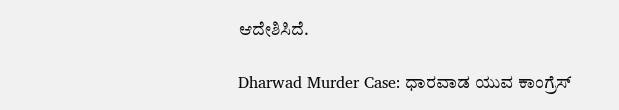ಆದೇಶಿಸಿದೆ.

Dharwad Murder Case: ಧಾರವಾಡ ಯುವ ಕಾಂಗ್ರೆಸ್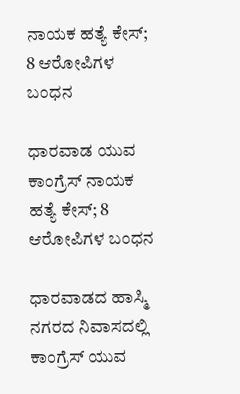ನಾಯಕ ಹತ್ಯೆ ಕೇಸ್‌; 8 ಆರೋಪಿಗಳ ಬಂಧನ

ಧಾರವಾಡ ಯುವ ಕಾಂಗ್ರೆಸ್ ನಾಯಕ ಹತ್ಯೆ ಕೇಸ್‌; 8 ಆರೋಪಿಗಳ ಬಂಧನ

ಧಾರವಾಡದ ಹಾಸ್ಮಿ ನಗರದ ನಿವಾಸದಲ್ಲಿ ಕಾಂಗ್ರೆಸ್‌ ಯುವ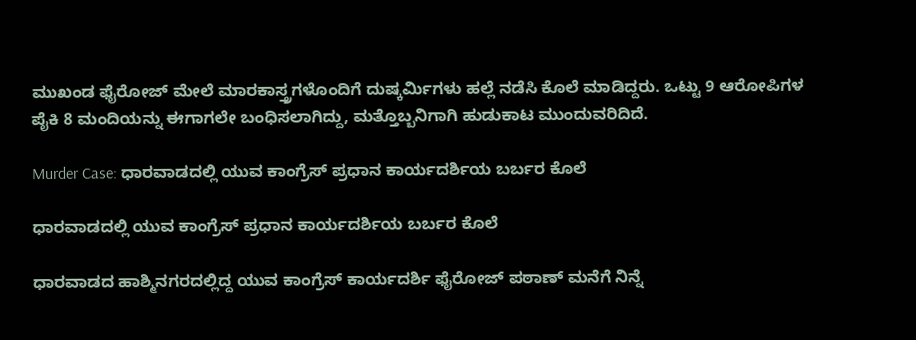ಮುಖಂಡ ಫೈರೋಜ್ ಮೇಲೆ ಮಾರಕಾಸ್ತ್ರಗಳೊಂದಿಗೆ ದುಷ್ಕರ್ಮಿಗಳು ಹಲ್ಲೆ ನಡೆಸಿ ಕೊಲೆ ಮಾಡಿದ್ದರು. ಒಟ್ಟು 9 ಆರೋಪಿಗಳ ಪೈಕಿ 8 ಮಂದಿಯನ್ನು ಈಗಾಗಲೇ ಬಂಧಿಸಲಾಗಿದ್ದು, ಮತ್ತೊಬ್ಬನಿಗಾಗಿ ಹುಡುಕಾಟ ಮುಂದುವರಿದಿದೆ.

Murder Case: ಧಾರವಾಡದಲ್ಲಿ ಯುವ ಕಾಂಗ್ರೆಸ್‌ ಪ್ರಧಾನ ಕಾರ್ಯದರ್ಶಿಯ ಬರ್ಬರ ಕೊಲೆ

ಧಾರವಾಡದಲ್ಲಿ ಯುವ ಕಾಂಗ್ರೆಸ್‌ ಪ್ರಧಾನ ಕಾರ್ಯದರ್ಶಿಯ ಬರ್ಬರ ಕೊಲೆ

ಧಾರವಾಡದ ಹಾಶ್ಮಿನಗರದಲ್ಲಿದ್ದ ಯುವ ಕಾಂಗ್ರೆಸ್‌ ಕಾರ್ಯದರ್ಶಿ ಫೈರೋಜ್‌ ಪಠಾಣ್‌ ಮನೆಗೆ ನಿನ್ನೆ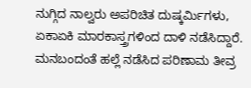ನುಗ್ಗಿದ ನಾಲ್ವರು ಅಪರಿಚಿತ ದುಷ್ಕರ್ಮಿಗಳು, ಏಕಾಏಕಿ ಮಾರಕಾಸ್ತ್ರಗಳಿಂದ ದಾಳಿ ನಡೆಸಿದ್ದಾರೆ. ಮನಬಂದಂತೆ ಹಲ್ಲೆ ನಡೆಸಿದ ಪರಿಣಾಮ ತೀವ್ರ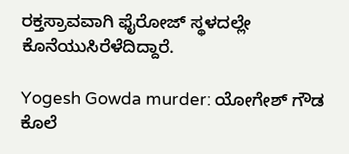ರಕ್ತಸ್ರಾವವಾಗಿ ಫೈರೋಜ್‌ ಸ್ಥಳದಲ್ಲೇ ಕೊನೆಯುಸಿರೆಳೆದಿದ್ದಾರೆ.

Yogesh Gowda murder: ಯೋಗೇಶ್‌ ಗೌಡ ಕೊಲೆ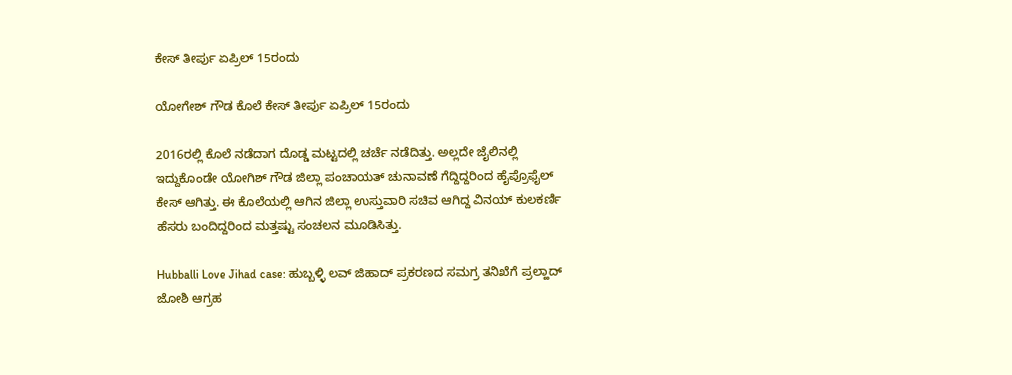ಕೇಸ್‌ ತೀರ್ಪು ಏಪ್ರಿಲ್‌ 15ರಂದು

ಯೋಗೇಶ್‌ ಗೌಡ ಕೊಲೆ ಕೇಸ್‌ ತೀರ್ಪು ಏಪ್ರಿಲ್‌ 15ರಂದು

2016ರಲ್ಲಿ ಕೊಲೆ ನಡೆದಾಗ ದೊಡ್ಡ ಮಟ್ಟದಲ್ಲಿ ಚರ್ಚೆ ನಡೆದಿತ್ತು. ಅಲ್ಲದೇ ಜೈಲಿನಲ್ಲಿ ಇದ್ದುಕೊಂಡೇ ಯೋಗಿಶ್‌ ಗೌಡ ಜಿಲ್ಲಾ ಪಂಚಾಯತ್‌ ಚುನಾವಣೆ ಗೆದ್ದಿದ್ದರಿಂದ ಹೈಪ್ರೊಫೈಲ್ ಕೇಸ್ ಆಗಿತ್ತು. ಈ ಕೊಲೆಯಲ್ಲಿ ಆಗಿನ ಜಿಲ್ಲಾ ಉಸ್ತುವಾರಿ ಸಚಿವ ಆಗಿದ್ದ ವಿನಯ್‌ ಕುಲಕರ್ಣಿ ಹೆಸರು ಬಂದಿದ್ದರಿಂದ ಮತ್ತಷ್ಟು ಸಂಚಲನ ಮೂಡಿಸಿತ್ತು.

Hubballi Love Jihad case: ಹುಬ್ಬಳ್ಳಿ ಲವ್ ಜಿಹಾದ್ ಪ್ರಕರಣದ ಸಮಗ್ರ ತನಿಖೆಗೆ ಪ್ರಲ್ಹಾದ್‌ ಜೋಶಿ ಆಗ್ರಹ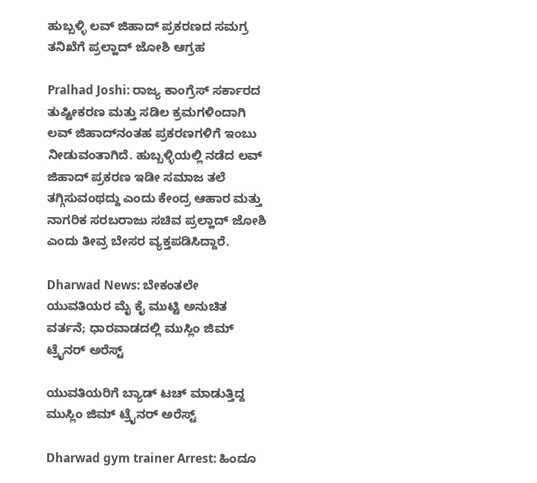ಹುಬ್ಬಳ್ಳಿ ಲವ್ ಜಿಹಾದ್ ಪ್ರಕರಣದ ಸಮಗ್ರ ತನಿಖೆಗೆ ಪ್ರಲ್ಹಾದ್‌ ಜೋಶಿ ಆಗ್ರಹ

Pralhad Joshi: ರಾಜ್ಯ ಕಾಂಗ್ರೆಸ್ ಸರ್ಕಾರದ ತುಷ್ಟೀಕರಣ ಮತ್ತು ಸಡಿಲ ಕ್ರಮಗಳಿಂದಾಗಿ ಲವ್ ಜಿಹಾದ್‌ನಂತಹ ಪ್ರಕರಣಗಳಿಗೆ ಇಂಬು ನೀಡುವಂತಾಗಿದೆ. ಹುಬ್ಬಳ್ಳಿಯಲ್ಲಿ ನಡೆದ ಲವ್ ಜಿಹಾದ್ ಪ್ರಕರಣ ಇಡೀ ಸಮಾಜ ತಲೆ ತಗ್ಗಿಸುವಂಥದ್ದು ಎಂದು ಕೇಂದ್ರ ಆಹಾರ ಮತ್ತು ನಾಗರಿಕ ಸರಬರಾಜು ಸಚಿವ ಪ್ರಲ್ಹಾದ್‌ ಜೋಶಿ ಎಂದು ತೀವ್ರ ಬೇಸರ ವ್ಯಕ್ತಪಡಿಸಿದ್ದಾರೆ.

Dharwad News: ಬೇಕಂತಲೇ ಯುವತಿಯರ ಮೈ ಕೈ ಮುಟ್ಟಿ ಅನುಚಿತ ವರ್ತನೆ; ಧಾರವಾಡದಲ್ಲಿ‌ ಮುಸ್ಲಿಂ ಜಿಮ್ ಟ್ರೈನರ್‌ ಅರೆಸ್ಟ್

ಯುವತಿಯರಿಗೆ ಬ್ಯಾಡ್‌ ಟಚ್‌ ಮಾಡುತ್ತಿದ್ದ ಮುಸ್ಲಿಂ ಜಿಮ್ ಟ್ರೈನರ್‌ ಅರೆಸ್ಟ್

Dharwad gym trainer Arrest: ಹಿಂದೂ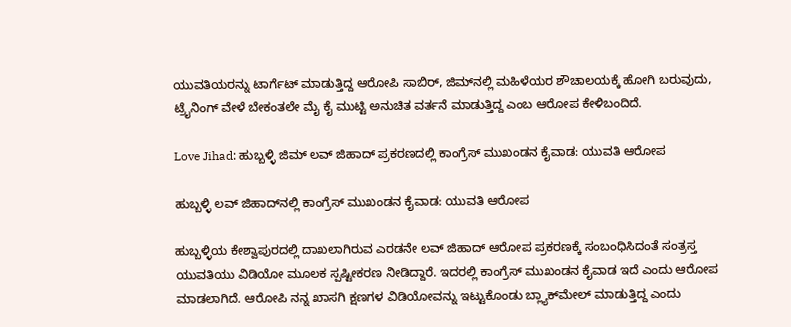ಯುವತಿಯರನ್ನು ಟಾರ್ಗೆಟ್ ಮಾಡುತ್ತಿದ್ದ ಆರೋಪಿ ಸಾಬಿರ್, ಜಿಮ್‌ನಲ್ಲಿ ಮಹಿಳೆಯರ ಶೌಚಾಲಯಕ್ಕೆ ಹೋಗಿ ಬರುವುದು, ಟ್ರೈನಿಂಗ್ ವೇಳೆ ಬೇಕಂತಲೇ ಮೈ ಕೈ ಮುಟ್ಟಿ ಅನುಚಿತ ವರ್ತನೆ ಮಾಡುತ್ತಿದ್ದ ಎಂಬ ಆರೋಪ ಕೇಳಿಬಂದಿದೆ.

Love Jihad: ಹುಬ್ಬಳ್ಳಿ ಜಿಮ್‌ ಲವ್‌ ಜಿಹಾದ್‌ ಪ್ರಕರಣದಲ್ಲಿ ಕಾಂಗ್ರೆಸ್‌ ಮುಖಂಡನ ಕೈವಾಡ: ಯುವತಿ ಆರೋಪ

ಹುಬ್ಬಳ್ಳಿ ಲವ್‌ ಜಿಹಾದ್‌ನಲ್ಲಿ ಕಾಂಗ್ರೆಸ್‌ ಮುಖಂಡನ ಕೈವಾಡ: ಯುವತಿ ಆರೋಪ

ಹುಬ್ಬಳ್ಳಿಯ ಕೇಶ್ವಾಪುರದಲ್ಲಿ ದಾಖಲಾಗಿರುವ ಎರಡನೇ ಲವ್ ಜಿಹಾದ್ ಆರೋಪ ಪ್ರಕರಣಕ್ಕೆ ಸಂಬಂಧಿಸಿದಂತೆ ಸಂತ್ರಸ್ತ ಯುವತಿಯು ವಿಡಿಯೋ ಮೂಲಕ ಸ್ಪಷ್ಟೀಕರಣ ನೀಡಿದ್ದಾರೆ. ಇದರಲ್ಲಿ ಕಾಂಗ್ರೆಸ್ ಮುಖಂಡನ ಕೈವಾಡ ಇದೆ ಎಂದು ಆರೋಪ ಮಾಡಲಾಗಿದೆ. ಆರೋಪಿ ನನ್ನ ಖಾಸಗಿ ಕ್ಷಣಗಳ ವಿಡಿಯೋವನ್ನು ಇಟ್ಟುಕೊಂಡು ಬ್ಲ್ಯಾಕ್‌ಮೇಲ್ ಮಾಡುತ್ತಿದ್ದ ಎಂದು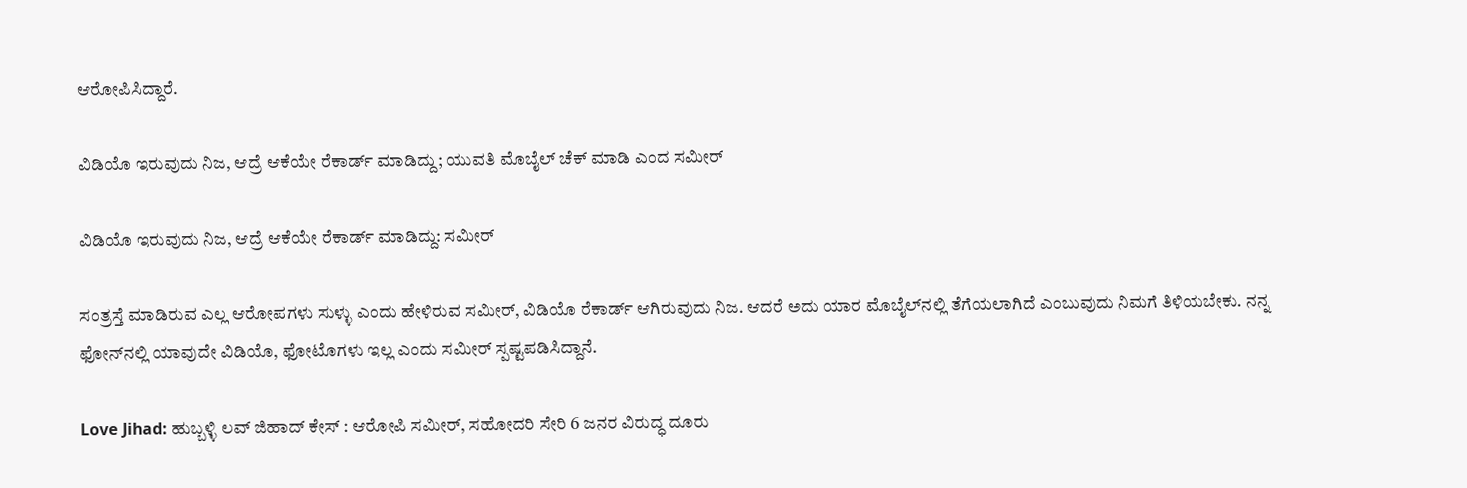ಆರೋಪಿಸಿದ್ದಾರೆ.

ವಿಡಿಯೊ ಇರುವುದು ನಿಜ, ಆದ್ರೆ ಆಕೆಯೇ ರೆಕಾರ್ಡ್‌ ಮಾಡಿದ್ದು; ಯುವತಿ ಮೊಬೈಲ್‌ ಚೆಕ್‌ ಮಾಡಿ ಎಂದ ಸಮೀರ್‌

ವಿಡಿಯೊ ಇರುವುದು ನಿಜ, ಆದ್ರೆ ಆಕೆಯೇ ರೆಕಾರ್ಡ್‌ ಮಾಡಿದ್ದು: ಸಮೀರ್‌

ಸಂತ್ರಸ್ತೆ ಮಾಡಿರುವ ಎಲ್ಲ ಆರೋಪಗಳು ಸುಳ್ಳು ಎಂದು ಹೇಳಿರುವ ಸಮೀರ್, ವಿಡಿಯೊ ರೆಕಾರ್ಡ್ ಆಗಿರುವುದು ನಿಜ. ಆದರೆ ಅದು ಯಾರ ಮೊಬೈಲ್‌ನಲ್ಲಿ ತೆಗೆಯಲಾಗಿದೆ ಎಂಬುವುದು ನಿಮಗೆ ತಿಳಿಯಬೇಕು. ನನ್ನ ಫೋನ್‌ನಲ್ಲಿ ಯಾವುದೇ ವಿಡಿಯೊ, ಫೋಟೊಗಳು ಇಲ್ಲ ಎಂದು ಸಮೀರ್ ಸ್ಪಷ್ಟಪಡಿಸಿದ್ದಾನೆ.

Love Jihad: ಹುಬ್ಬಳ್ಳಿ ಲವ್ ಜಿಹಾದ್ ಕೇಸ್ : ಆರೋಪಿ ಸಮೀರ್, ಸಹೋದರಿ ಸೇರಿ 6 ಜನರ ವಿರುದ್ಧ ದೂರು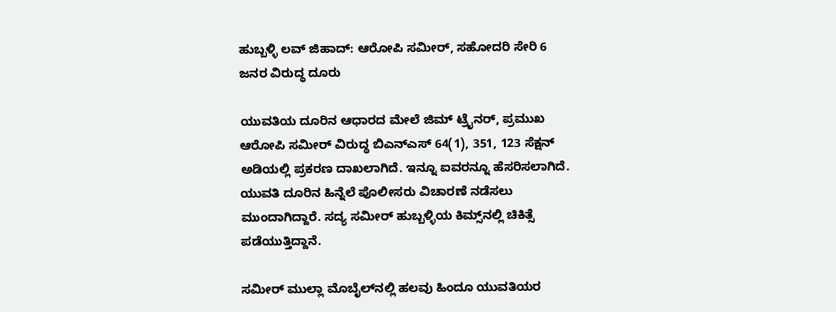ಹುಬ್ಬಳ್ಳಿ ಲವ್ ಜಿಹಾದ್: ಆರೋಪಿ ಸಮೀರ್, ಸಹೋದರಿ ಸೇರಿ 6 ಜನರ ವಿರುದ್ಧ ದೂರು

ಯುವತಿಯ ದೂರಿನ ಆಧಾರದ ಮೇಲೆ ಜಿಮ್‌ ಟ್ರೈನರ್‌, ಪ್ರಮುಖ ಆರೋಪಿ ಸಮೀರ್ ವಿರುದ್ಧ ಬಿಎನ್‌ಎಸ್ 64(1), 351, 123 ಸೆಕ್ಷನ್ ಅಡಿಯಲ್ಲಿ ಪ್ರಕರಣ ದಾಖಲಾಗಿದೆ. ಇನ್ನೂ ಐವರನ್ನೂ ಹೆಸರಿಸಲಾಗಿದೆ. ಯುವತಿ ದೂರಿನ ಹಿನ್ನೆಲೆ ಪೊಲೀಸರು ವಿಚಾರಣೆ ನಡೆಸಲು ಮುಂದಾಗಿದ್ದಾರೆ. ಸದ್ಯ ಸಮೀರ್ ಹುಬ್ಬಳ್ಳಿಯ ಕಿಮ್ಸ್‌ನಲ್ಲಿ ಚಿಕಿತ್ಸೆ ಪಡೆಯುತ್ತಿದ್ದಾನೆ.

ಸಮೀರ್ ಮುಲ್ಲಾ ಮೊಬೈಲ್‌ನಲ್ಲಿ ಹಲವು ಹಿಂದೂ ಯುವತಿಯರ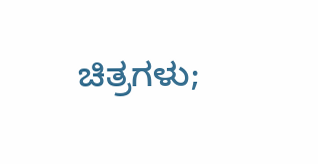ಚಿತ್ರಗಳು;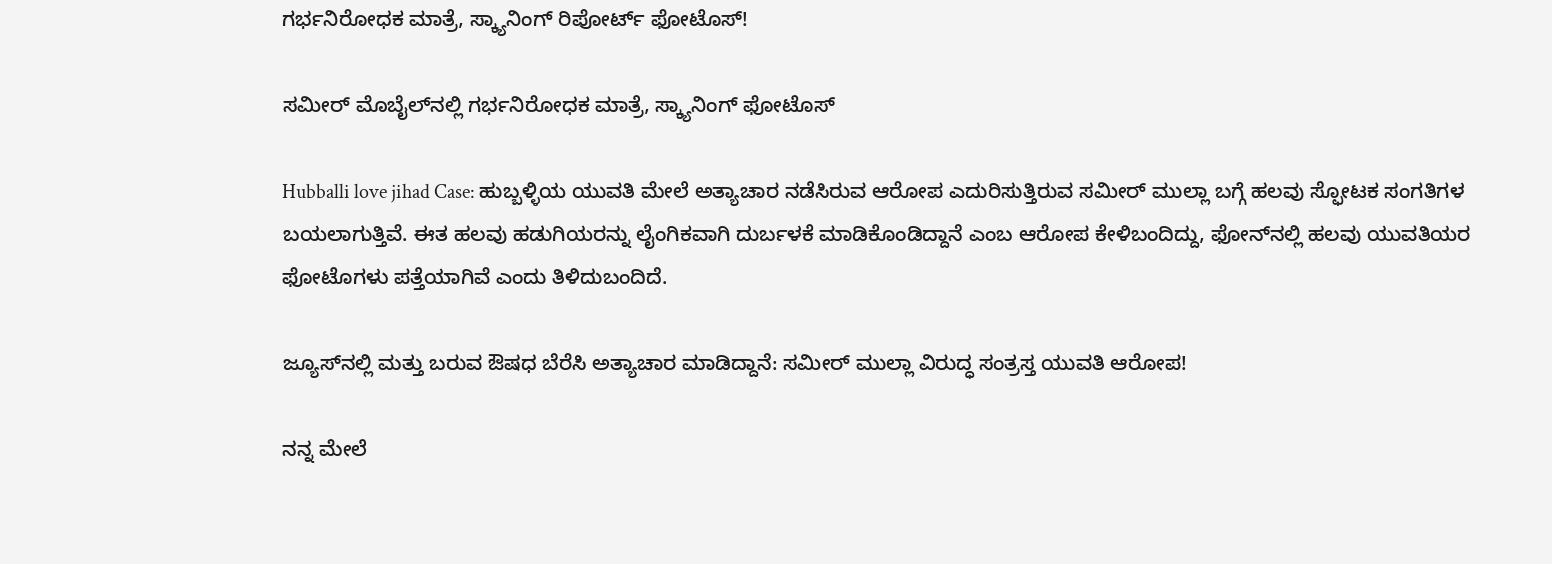ಗರ್ಭನಿರೋಧಕ ಮಾತ್ರೆ, ಸ್ಕ್ಯಾನಿಂಗ್‌ ರಿಪೋರ್ಟ್‌ ಫೋಟೊಸ್‌!

ಸಮೀರ್ ಮೊಬೈಲ್‌ನಲ್ಲಿ ಗರ್ಭನಿರೋಧಕ ಮಾತ್ರೆ, ಸ್ಕ್ಯಾನಿಂಗ್‌ ಫೋಟೊಸ್‌

Hubballi love jihad Case: ಹುಬ್ಬಳ್ಳಿಯ ಯುವತಿ ಮೇಲೆ ಅತ್ಯಾಚಾರ ನಡೆಸಿರುವ ಆರೋಪ ಎದುರಿಸುತ್ತಿರುವ ಸಮೀರ್‌ ಮುಲ್ಲಾ ಬಗ್ಗೆ ಹಲವು ಸ್ಫೋಟಕ ಸಂಗತಿಗಳ ಬಯಲಾಗುತ್ತಿವೆ. ಈತ ಹಲವು ಹಡುಗಿಯರನ್ನು ಲೈಂಗಿಕವಾಗಿ ದುರ್ಬಳಕೆ ಮಾಡಿಕೊಂಡಿದ್ದಾನೆ ಎಂಬ ಆರೋಪ ಕೇಳಿಬಂದಿದ್ದು, ಫೋನ್‌ನಲ್ಲಿ ಹಲವು ಯುವತಿಯರ ಫೋಟೊಗಳು ಪತ್ತೆಯಾಗಿವೆ ಎಂದು ತಿಳಿದುಬಂದಿದೆ.

ಜ್ಯೂಸ್‌ನಲ್ಲಿ ಮತ್ತು ಬರುವ ಔಷಧ ಬೆರೆಸಿ ಅತ್ಯಾಚಾರ ಮಾಡಿದ್ದಾನೆ: ಸಮೀರ್‌ ಮುಲ್ಲಾ ವಿರುದ್ಧ ಸಂತ್ರಸ್ತ ಯುವತಿ ಆರೋಪ!

ನನ್ನ ಮೇಲೆ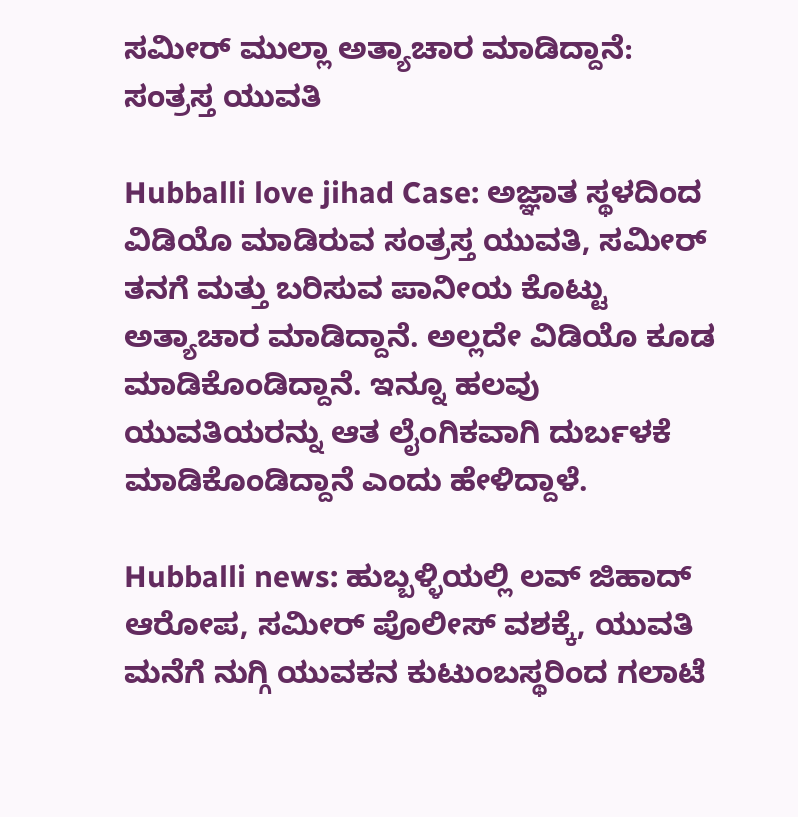ಸಮೀರ್‌ ಮುಲ್ಲಾ ಅತ್ಯಾಚಾರ ಮಾಡಿದ್ದಾನೆ: ಸಂತ್ರಸ್ತ ಯುವತಿ

Hubballi love jihad Case: ಅಜ್ಞಾತ ಸ್ಥಳದಿಂದ ವಿಡಿಯೊ ಮಾಡಿರುವ ಸಂತ್ರಸ್ತ ಯುವತಿ, ಸಮೀರ್‌ ತನಗೆ ಮತ್ತು ಬರಿಸುವ ಪಾನೀಯ ಕೊಟ್ಟು ಅತ್ಯಾಚಾರ ಮಾಡಿದ್ದಾನೆ. ಅಲ್ಲದೇ ವಿಡಿಯೊ ಕೂಡ ಮಾಡಿಕೊಂಡಿದ್ದಾನೆ. ಇನ್ನೂ ಹಲವು ಯುವತಿಯರನ್ನು ಆತ ಲೈಂಗಿಕವಾಗಿ ದುರ್ಬಳಕೆ ಮಾಡಿಕೊಂಡಿದ್ದಾನೆ ಎಂದು ಹೇಳಿದ್ದಾಳೆ.

Hubballi news: ಹುಬ್ಬಳ್ಳಿಯಲ್ಲಿ ಲವ್‌ ಜಿಹಾದ್‌ ಆರೋಪ, ಸಮೀರ್ ಪೊಲೀಸ್ ವಶಕ್ಕೆ‌, ಯುವತಿ ಮನೆಗೆ ನುಗ್ಗಿ ಯುವಕನ ಕುಟುಂಬಸ್ಥರಿಂದ ಗಲಾಟೆ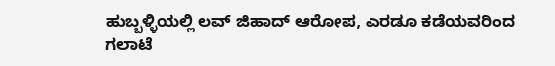ಹುಬ್ಬಳ್ಳಿಯಲ್ಲಿ ಲವ್‌ ಜಿಹಾದ್‌ ಆರೋಪ, ಎರಡೂ ಕಡೆಯವರಿಂದ ಗಲಾಟೆ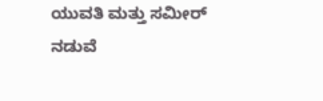ಯುವತಿ ಮತ್ತು ಸಮೀರ್ ನಡುವೆ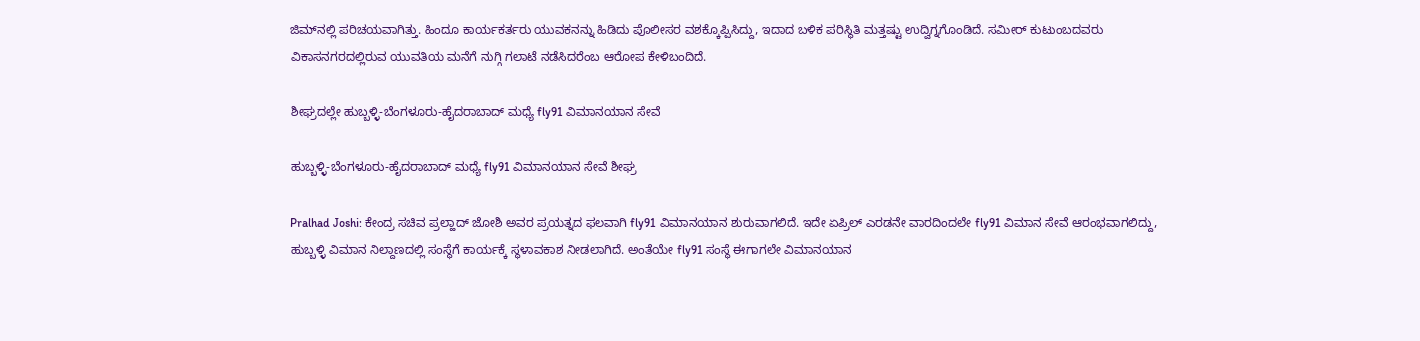ಜಿಮ್‌ನಲ್ಲಿ ಪರಿಚಯವಾಗಿತ್ತು. ಹಿಂದೂ ಕಾರ್ಯಕರ್ತರು ಯುವಕನನ್ನು ಹಿಡಿದು ಪೊಲೀಸರ ವಶಕ್ಕೊಪ್ಪಿಸಿದ್ದು, ಇದಾದ ಬಳಿಕ ಪರಿಸ್ಥಿತಿ ಮತ್ತಷ್ಟು ಉದ್ವಿಗ್ನಗೊಂಡಿದೆ. ಸಮೀರ್ ಕುಟುಂಬದವರು ವಿಕಾಸನಗರದಲ್ಲಿರುವ ಯುವತಿಯ ಮನೆಗೆ ನುಗ್ಗಿ ಗಲಾಟೆ ನಡೆಸಿದರೆಂಬ ಆರೋಪ ಕೇಳಿಬಂದಿದೆ.

ಶೀಘ್ರದಲ್ಲೇ ಹುಬ್ಬಳ್ಳಿ-ಬೆಂಗಳೂರು-ಹೈದರಾಬಾದ್ ಮಧ್ಯೆ fly91 ವಿಮಾನಯಾನ ಸೇವೆ

ಹುಬ್ಬಳ್ಳಿ-ಬೆಂಗಳೂರು-ಹೈದರಾಬಾದ್ ಮಧ್ಯೆ fly91 ವಿಮಾನಯಾನ ಸೇವೆ ಶೀಘ್ರ

Pralhad Joshi: ಕೇಂದ್ರ ಸಚಿವ ಪ್ರಲ್ಹಾದ್‌ ಜೋಶಿ ಅವರ ಪ್ರಯತ್ನದ ಫಲವಾಗಿ fly91 ವಿಮಾನಯಾನ ಶುರುವಾಗಲಿದೆ. ಇದೇ ಏಪ್ರಿಲ್ ಎರಡನೇ ವಾರದಿಂದಲೇ fly91 ವಿಮಾನ ಸೇವೆ ಆರಂಭವಾಗಲಿದ್ದು, ಹುಬ್ಬಳ್ಳಿ ವಿಮಾನ ನಿಲ್ದಾಣದಲ್ಲಿ ಸಂಸ್ಥೆಗೆ ಕಾರ್ಯಕ್ಕೆ ಸ್ಥಳಾವಕಾಶ ನೀಡಲಾಗಿದೆ. ಅಂತೆಯೇ fly91 ಸಂಸ್ಥೆ ಈಗಾಗಲೇ ವಿಮಾನಯಾನ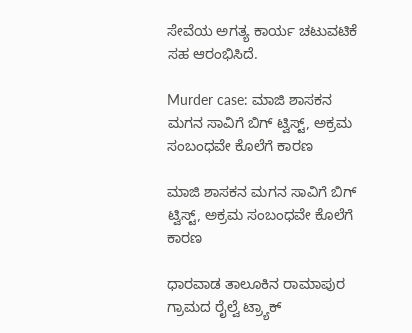ಸೇವೆಯ ಅಗತ್ಯ ಕಾರ್ಯ ಚಟುವಟಿಕೆ ಸಹ ಆರಂಭಿಸಿದೆ.

Murder case: ಮಾಜಿ ಶಾಸಕನ ಮಗನ ಸಾವಿಗೆ ಬಿಗ್ ಟ್ವಿಸ್ಟ್, ಅಕ್ರಮ ಸಂಬಂಧವೇ ಕೊಲೆಗೆ ಕಾರಣ

ಮಾಜಿ ಶಾಸಕನ ಮಗನ ಸಾವಿಗೆ ಬಿಗ್ ಟ್ವಿಸ್ಟ್, ಅಕ್ರಮ ಸಂಬಂಧವೇ ಕೊಲೆಗೆ ಕಾರಣ

ಧಾರವಾಡ ತಾಲೂಕಿನ ರಾಮಾಪುರ ಗ್ರಾಮದ ರೈಲ್ವೆ ಟ್ರ್ಯಾಕ್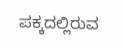ಪಕ್ಕದಲ್ಲಿರುವ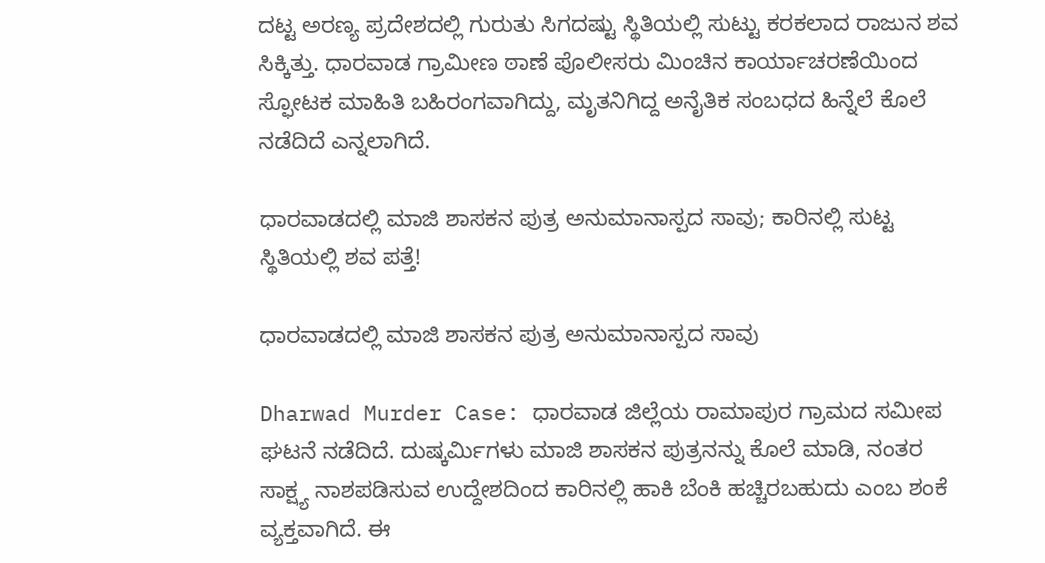ದಟ್ಟ ಅರಣ್ಯ ಪ್ರದೇಶದಲ್ಲಿ ಗುರುತು ಸಿಗದಷ್ಟು ಸ್ಥಿತಿಯಲ್ಲಿ ಸುಟ್ಟು ಕರಕಲಾದ ರಾಜುನ ಶವ ಸಿಕ್ಕಿತ್ತು. ಧಾರವಾಡ ಗ್ರಾಮೀಣ ಠಾಣೆ ಪೊಲೀಸರು ಮಿಂಚಿನ ಕಾರ್ಯಾಚರಣೆಯಿಂದ ಸ್ಫೋಟಕ ಮಾಹಿತಿ ಬಹಿರಂಗವಾಗಿದ್ದು, ಮೃತನಿಗಿದ್ದ ಅನೈತಿಕ ಸಂಬಧದ ಹಿನ್ನೆಲೆ ಕೊಲೆ ನಡೆದಿದೆ ಎನ್ನಲಾಗಿದೆ.

ಧಾರವಾಡದಲ್ಲಿ ಮಾಜಿ ಶಾಸಕನ ಪುತ್ರ ಅನುಮಾನಾಸ್ಪದ ಸಾವು; ಕಾರಿನಲ್ಲಿ ಸುಟ್ಟ ಸ್ಥಿತಿಯಲ್ಲಿ ಶವ ಪತ್ತೆ!

ಧಾರವಾಡದಲ್ಲಿ ಮಾಜಿ ಶಾಸಕನ ಪುತ್ರ ಅನುಮಾನಾಸ್ಪದ ಸಾವು

Dharwad Murder Case: ಧಾರವಾಡ ಜಿಲ್ಲೆಯ ರಾಮಾಪುರ ಗ್ರಾಮದ ಸಮೀಪ ಘಟನೆ ನಡೆದಿದೆ. ದುಷ್ಕರ್ಮಿಗಳು ಮಾಜಿ ಶಾಸಕನ ಪುತ್ರನನ್ನು ಕೊಲೆ ಮಾಡಿ, ನಂತರ ಸಾಕ್ಷ್ಯ ನಾಶಪಡಿಸುವ ಉದ್ದೇಶದಿಂದ ಕಾರಿನಲ್ಲಿ ಹಾಕಿ ಬೆಂಕಿ ಹಚ್ಚಿರಬಹುದು ಎಂಬ ಶಂಕೆ ವ್ಯಕ್ತವಾಗಿದೆ. ಈ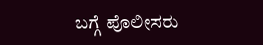ಬಗ್ಗೆ ಪೊಲೀಸರು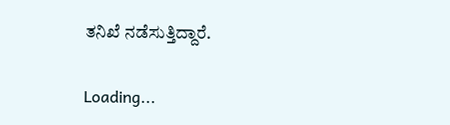ತನಿಖೆ ನಡೆಸುತ್ತಿದ್ದಾರೆ.

Loading...